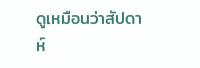ดูเหมือนว่าสัปดาห์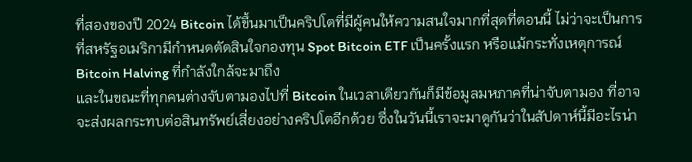ที่สองของปี 2024 Bitcoin ได้ขึ้นมาเป็นคริปโตที่มีผู้คนให้ความสนใจมากที่สุดที่ตอนนี้ ไม่ว่าจะเป็นการที่สหรัฐอเมริกามีกำหนดตัดสินใจกองทุน Spot Bitcoin ETF เป็นครั้งแรก หรือแม้กระทั่งเหตุการณ์ Bitcoin Halving ที่กำลังใกล้จะมาถึง
และในขณะที่ทุกคนต่างจับตามองไปที่ Bitcoin ในเวลาเดียวกันก็มีข้อมูลมหภาคที่น่าจับตามอง ที่อาจจะส่งผลกระทบต่อสินทรัพย์เสี่ยงอย่างคริปโตอีกด้วย ซึ่งในวันนี้เราจะมาดูกันว่าในสัปดาห์นี้มีอะไรน่า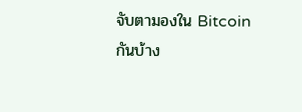จับตามองใน Bitcoin กันบ้าง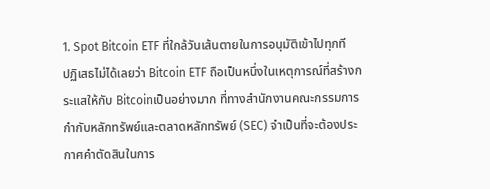1. Spot Bitcoin ETF ที่ใกล้วันเส้นตายในการอนุมัติเข้าไปทุกที
ปฏิเสธไม่ได้เลยว่า Bitcoin ETF ถือเป็นหนึ่งในเหตุการณ์ที่สร้างกระแสให้กับ Bitcoinเป็นอย่างมาก ที่ทางสำนักงานคณะกรรมการกำกับหลักทรัพย์และตลาดหลักทรัพย์ (SEC) จำเป็นที่จะต้องประกาศคำตัดสินในการ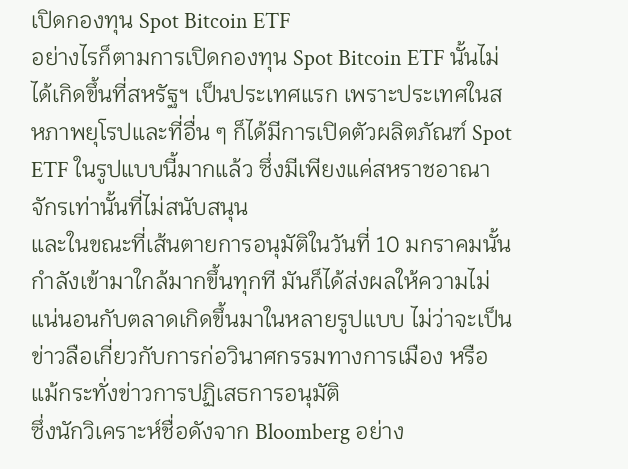เปิดกองทุน Spot Bitcoin ETF
อย่างไรก็ตามการเปิดกองทุน Spot Bitcoin ETF นั้นไม่ได้เกิดขึ้นที่สหรัฐฯ เป็นประเทศแรก เพราะประเทศในสหภาพยุโรปและที่อื่น ๆ ก็ได้มีการเปิดตัวผลิตภัณฑ์ Spot ETF ในรูปแบบนี้มากแล้ว ซึ่งมีเพียงแค่สหราชอาณาจักรเท่านั้นที่ไม่สนับสนุน
และในขณะที่เส้นตายการอนุมัติในวันที่ 10 มกราคมนั้นกำลังเข้ามาใกล้มากขึ้นทุกที มันก็ได้ส่งผลให้ความไม่แน่นอนกับตลาดเกิดขึ้นมาในหลายรูปแบบ ไม่ว่าจะเป็นข่าวลือเกี่ยวกับการก่อวินาศกรรมทางการเมือง หรือแม้กระทั่งข่าวการปฏิเสธการอนุมัติ
ซึ่งนักวิเคราะห์ชื่อดังจาก Bloomberg อย่าง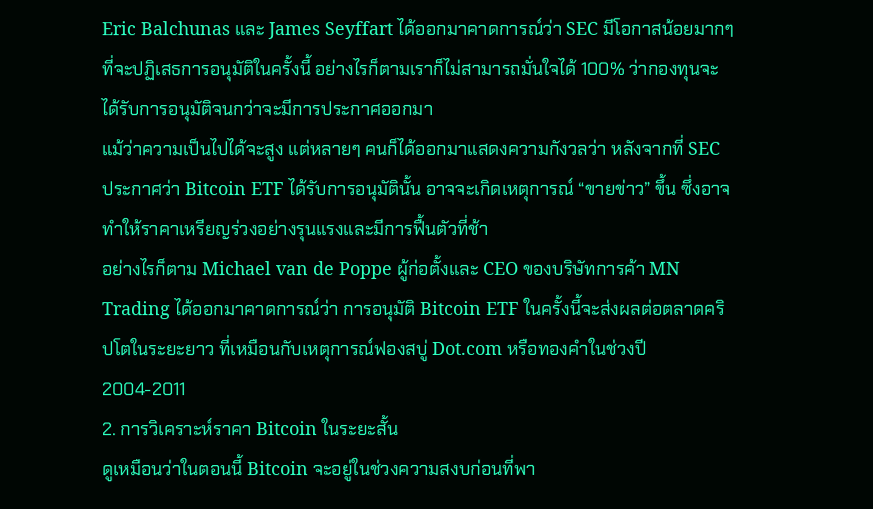Eric Balchunas และ James Seyffart ได้ออกมาคาดการณ์ว่า SEC มีโอกาสน้อยมากๆ ที่จะปฏิเสธการอนุมัติในครั้งนี้ อย่างไรก็ตามเราก็ไม่สามารถมั่นใจได้ 100% ว่ากองทุนจะได้รับการอนุมัติจนกว่าจะมีการประกาศออกมา
แม้ว่าความเป็นไปได้จะสูง แต่หลายๆ คนก็ได้ออกมาแสดงความกังวลว่า หลังจากที่ SEC ประกาศว่า Bitcoin ETF ได้รับการอนุมัตินั้น อาจจะเกิดเหตุการณ์ “ขายข่าว” ขึ้น ซึ่งอาจทำให้ราคาเหรียญร่วงอย่างรุนแรงและมีการฟื้นตัวที่ช้า
อย่างไรก็ตาม Michael van de Poppe ผู้ก่อตั้งและ CEO ของบริษัทการค้า MN Trading ได้ออกมาคาดการณ์ว่า การอนุมัติ Bitcoin ETF ในครั้งนี้จะส่งผลต่อตลาดคริปโตในระยะยาว ที่เหมือนกับเหตุการณ์ฟองสบู่ Dot.com หรือทองคำในช่วงปี 2004-2011
2. การวิเคราะห์ราคา Bitcoin ในระยะสั้น
ดูเหมือนว่าในตอนนี้ Bitcoin จะอยู่ในช่วงความสงบก่อนที่พา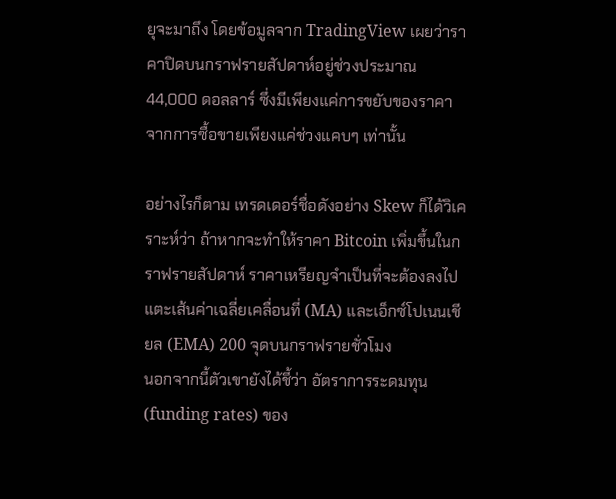ยุจะมาถึง โดยข้อมูลจาก TradingView เผยว่าราคาปิดบนกราฟรายสัปดาห์อยู่ช่วงประมาณ 44,000 ดอลลาร์ ซึ่งมีเพียงแค่การขยับของราคาจากการซื้อขายเพียงแค่ช่วงแคบๆ เท่านั้น

อย่างไรก็ตาม เทรดเดอร์ชื่อดังอย่าง Skew ก็ได้วิเคราะห์ว่า ถ้าหากจะทำให้ราคา Bitcoin เพิ่มขึ้นในกราฟรายสัปดาห์ ราคาเหรียญจำเป็นที่จะต้องลงไปแตะเส้นค่าเฉลี่ยเคลื่อนที่ (MA) และเอ็กซ์โปเนนเชียล (EMA) 200 จุดบนกราฟรายชั่วโมง
นอกจากนี้ตัวเขายังได้ชี้ว่า อัตราการระดมทุน (funding rates) ของ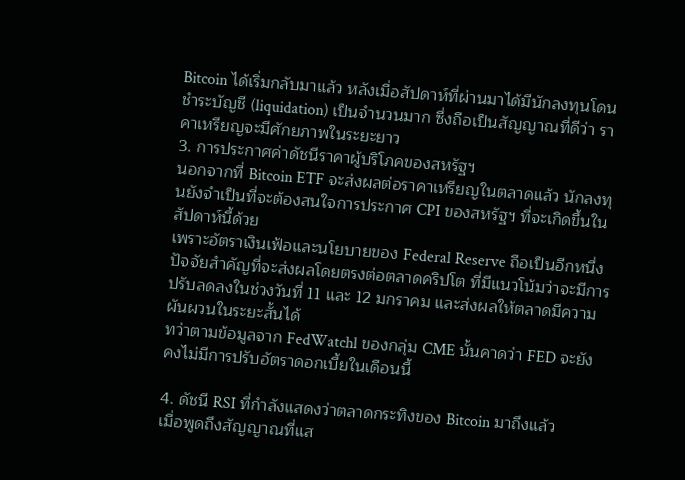Bitcoin ได้เริ่มกลับมาแล้ว หลังเมื่อสัปดาห์ที่ผ่านมาได้มีนักลงทุนโดนชำระบัญชี (liquidation) เป็นจำนวนมาก ซึ่งถือเป็นสัญญาณที่ดีว่า ราคาเหรียญจะมีศักยภาพในระยะยาว
3. การประกาศค่าดัชนีราคาผู้บริโภคของสหรัฐฯ
นอกจากที่ Bitcoin ETF จะส่งผลต่อราคาเหรียญในตลาดแล้ว นักลงทุนยังจำเป็นที่จะต้องสนใจการประกาศ CPI ของสหรัฐฯ ที่จะเกิดขึ้นในสัปดาห์นี้ด้วย
เพราะอัตราเงินเฟ้อและนโยบายของ Federal Reserve ถือเป็นอีกหนึ่งปัจจัยสำคัญที่จะส่งผลโดยตรงต่อตลาดคริปโต ที่มีแนวโน้มว่าจะมีการปรับลดลงในช่วงวันที่ 11 และ 12 มกราคม และส่งผลให้ตลาดมีความผันผวนในระยะสั้นได้
ทว่าตามข้อมูลจาก FedWatchl ของกลุ่ม CME นั้นคาดว่า FED จะยังคงไม่มีการปรับอัตราดอกเบี้ยในเดือนนี้

4. ดัชนี RSI ที่กำลังแสดงว่าตลาดกระทิงของ Bitcoin มาถึงแล้ว
เมื่อพูดถึงสัญญาณที่แส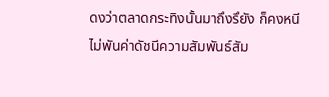ดงว่าตลาดกระทิงนั้นมาถึงรึยัง ก็คงหนีไม่พันค่าดัชนีความสัมพันธ์สัม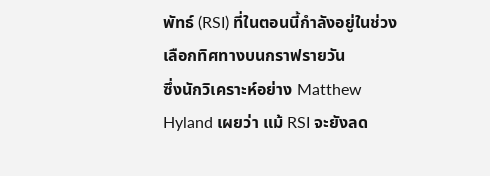พัทธ์ (RSI) ที่ในตอนนี้กำลังอยู่ในช่วงเลือกทิศทางบนกราฟรายวัน
ซึ่งนักวิเคราะห์อย่าง Matthew Hyland เผยว่า แม้ RSI จะยังลด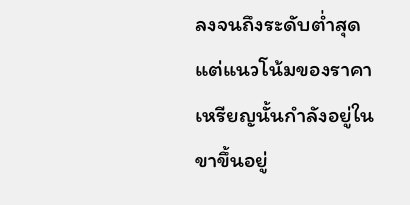ลงจนถึงระดับต่ำสุด แต่แนวโน้มของราคาเหรียญนั้นกำลังอยู่ในขาขึ้นอยู่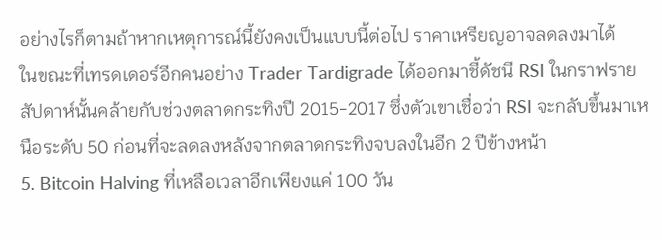อย่างไรก็ตามถ้าหากเหตุการณ์นี้ยังคงเป็นแบบนี้ต่อไป ราคาเหรียญอาจลดลงมาได้
ในขณะที่เทรดเดอร์อีกคนอย่าง Trader Tardigrade ได้ออกมาชี้ดัชนี RSI ในกราฟรายสัปดาห์นั้นคล้ายกับช่วงตลาดกระทิงปี 2015-2017 ซึ่งตัวเขาเชื่อว่า RSI จะกลับขึ้นมาเหนือระดับ 50 ก่อนที่จะลดลงหลังจากตลาดกระทิงจบลงในอีก 2 ปีข้างหน้า
5. Bitcoin Halving ที่เหลือเวลาอีกเพียงแค่ 100 วัน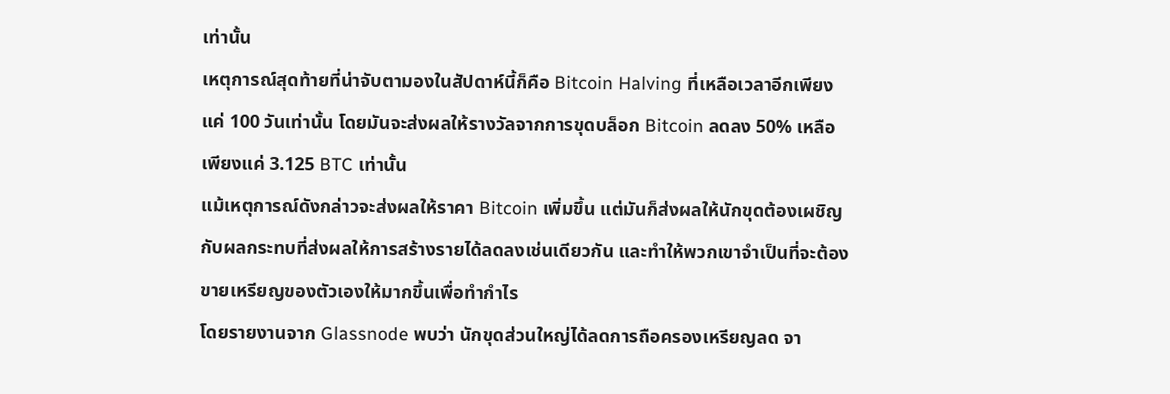เท่านั้น
เหตุการณ์สุดท้ายที่น่าจับตามองในสัปดาห์นี้ก็คือ Bitcoin Halving ที่เหลือเวลาอีกเพียงแค่ 100 วันเท่านั้น โดยมันจะส่งผลให้รางวัลจากการขุดบล็อก Bitcoin ลดลง 50% เหลือเพียงแค่ 3.125 BTC เท่านั้น
แม้เหตุการณ์ดังกล่าวจะส่งผลให้ราคา Bitcoin เพิ่มขึ้น แต่มันก็ส่งผลให้นักขุดต้องเผชิญกับผลกระทบที่ส่งผลให้การสร้างรายได้ลดลงเช่นเดียวกัน และทำให้พวกเขาจำเป็นที่จะต้องขายเหรียญของตัวเองให้มากขึ้นเพื่อทำกำไร
โดยรายงานจาก Glassnode พบว่า นักขุดส่วนใหญ่ได้ลดการถือครองเหรียญลด จา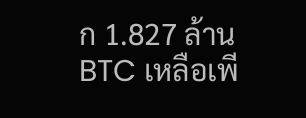ก 1.827 ล้าน BTC เหลือเพี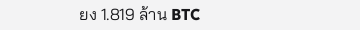ยง 1.819 ล้าน BTC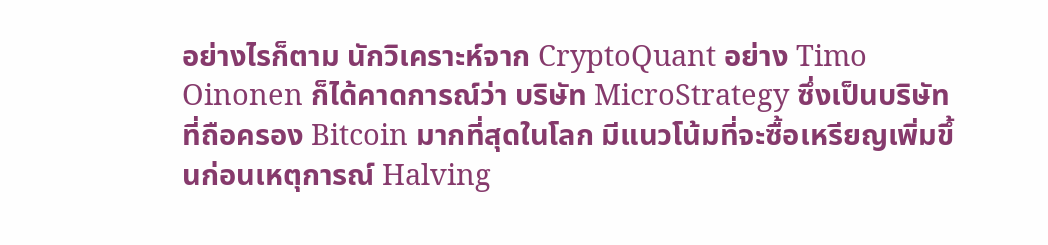อย่างไรก็ตาม นักวิเคราะห์จาก CryptoQuant อย่าง Timo Oinonen ก็ได้คาดการณ์ว่า บริษัท MicroStrategy ซึ่งเป็นบริษัทที่ถือครอง Bitcoin มากที่สุดในโลก มีแนวโน้มที่จะซื้อเหรียญเพิ่มขึ้นก่อนเหตุการณ์ Halving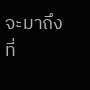จะมาถึง
ที่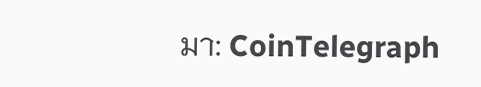มา: CoinTelegraph